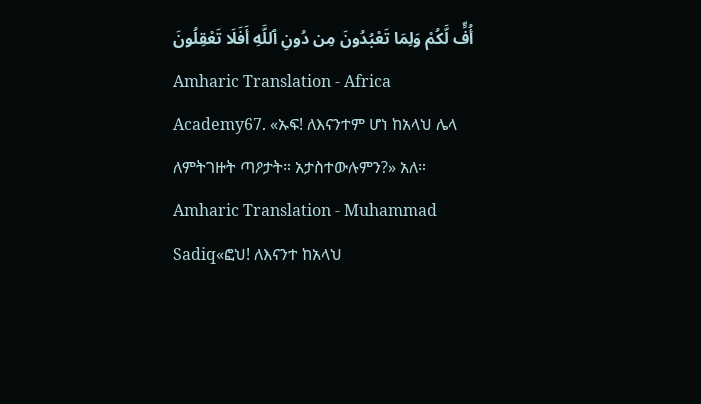أُفٍّ لَّكُمْ وَلِمَا تَعْبُدُونَ مِن دُونِ ٱللَّهِ أَفَلَا تَعْقِلُونَ
Amharic Translation - Africa Academy67. «ኡፍ! ለእናንተም ሆነ ከአላህ ሌላ ለምትገዙት ጣዖታት። አታስተውሉምን?» አለ።
Amharic Translation - Muhammad Sadiq«ፎህ! ለእናንተ ከአላህ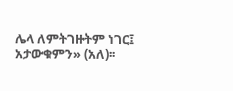ሌላ ለምትገዙትም ነገር፤ አታውቁምን» (አለ)፡፡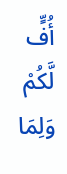أُفٍّ لَّكُمْ وَلِمَا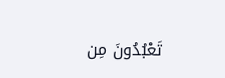تَعْبُدُونَ مِن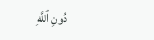دُونِ ٱللَّهِ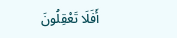أَفَلَا تَعْقِلُونَ